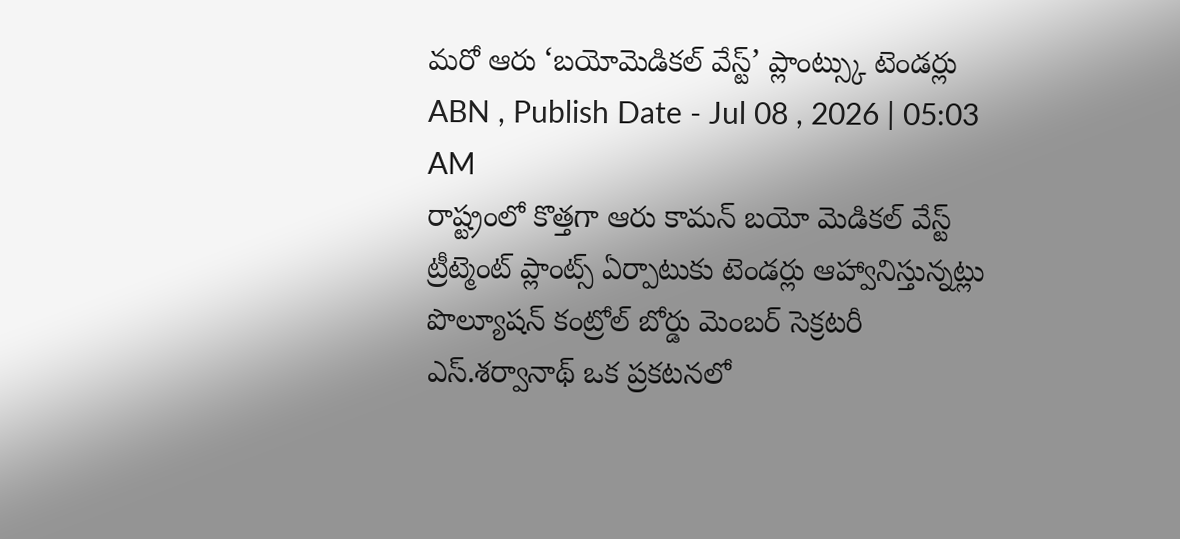మరో ఆరు ‘బయోమెడికల్ వేస్ట్’ ప్లాంట్స్కు టెండర్లు
ABN , Publish Date - Jul 08 , 2026 | 05:03 AM
రాష్ట్రంలో కొత్తగా ఆరు కామన్ బయో మెడికల్ వేస్ట్ ట్రీట్మెంట్ ప్లాంట్స్ ఏర్పాటుకు టెండర్లు ఆహ్వానిస్తున్నట్లు పొల్యూషన్ కంట్రోల్ బోర్డు మెంబర్ సెక్రటరీ ఎస్.శర్వానాథ్ ఒక ప్రకటనలో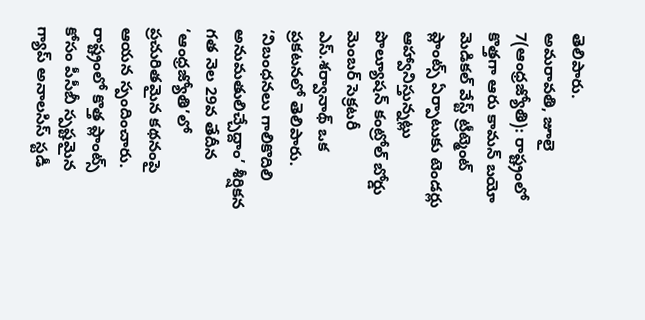తెలిపారు.
అమరావతి, జూలై 7(ఆంధ్రజ్యోతి): రాష్ట్రంలో కొత్తగా ఆరు కామన్ బయో మెడికల్ వేస్ట్ ట్రీట్మెంట్ ప్లాంట్స్ ఏర్పాటుకు టెండర్లు ఆహ్వానిస్తున్నట్లు పొల్యూషన్ కంట్రోల్ బోర్డు మెంబర్ సెక్రటరీ ఎస్.శర్వానాథ్ ఒక ప్రకటనలో తెలిపారు. ‘నిబంధనలు గాలికొదిలి అనుమతులిచ్చేద్దాం’ శీర్షికన గత నెల 29వ తేదీన ‘ఆంధ్రజ్యోతి’లో ప్రచురితమైన కథనంపై ఆయన స్పందించారు. రాష్ట్రంలో కొత్త ప్లాంట్స్ కోసం పీసీబీ స్పష్టమైన గ్యాప్ అనాలసిస్ స్టడీ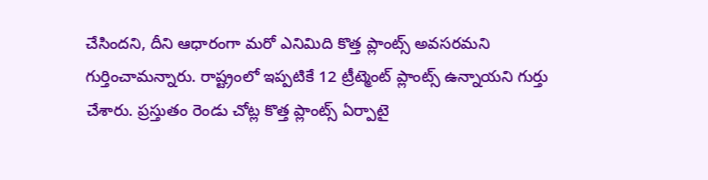చేసిందని, దీని ఆధారంగా మరో ఎనిమిది కొత్త ప్లాంట్స్ అవసరమని గుర్తించామన్నారు. రాష్ట్రంలో ఇప్పటికే 12 ట్రీట్మెంట్ ప్లాంట్స్ ఉన్నాయని గుర్తు చేశారు. ప్రస్తుతం రెండు చోట్ల కొత్త ప్లాంట్స్ ఏర్పాటై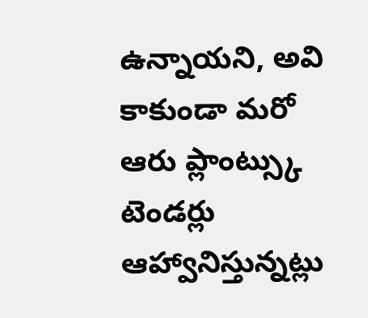ఉన్నాయని, అవి కాకుండా మరో ఆరు ప్లాంట్స్కు టెండర్లు ఆహ్వానిస్తున్నట్లు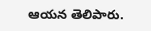ఆయన తెలిపారు.